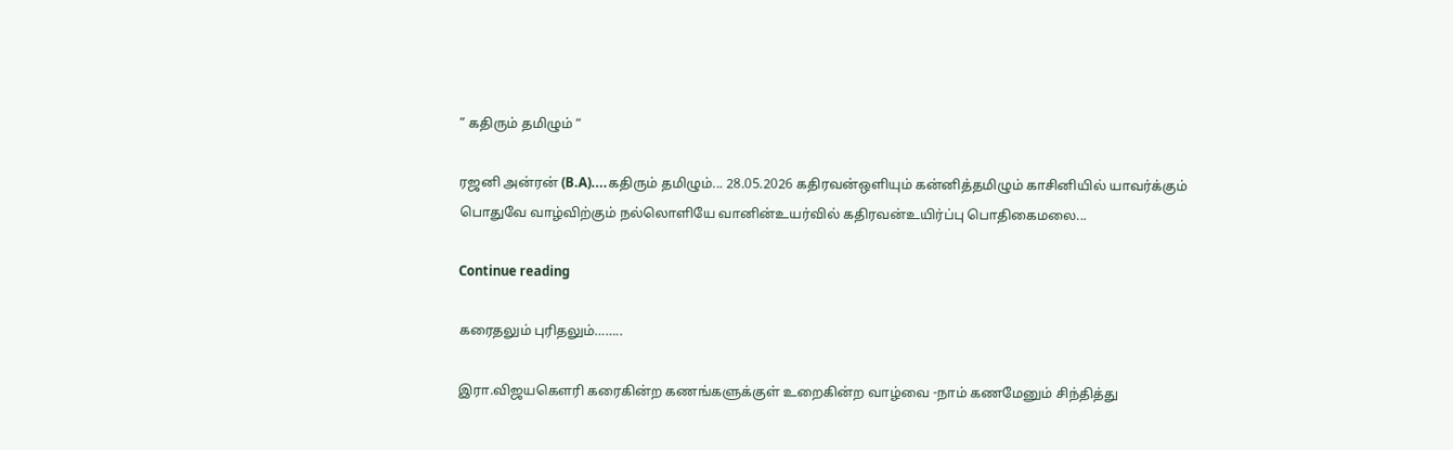” கதிரும் தமிழும் “

ரஜனி அன்ரன் (B.A)....கதிரும் தமிழும்... 28.05.2026 கதிரவன்ஒளியும் கன்னித்தமிழும் காசினியில் யாவர்க்கும் பொதுவே வாழ்விற்கும் நல்லொளியே வானின்உயர்வில் கதிரவன்உயிர்ப்பு பொதிகைமலை...

Continue reading

கரைதலும் புரிதலும்……..

இரா.விஜயகௌரி கரைகின்ற கணங்களுக்குள் உறைகின்ற வாழ்வை -நாம் கணமேனும் சிந்தித்து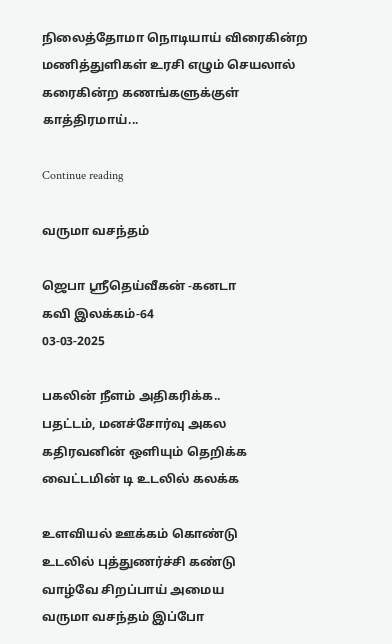நிலைத்தோமா நொடியாய் விரைகின்ற மணித்துளிகள் உரசி எழும் செயலால் கரைகின்ற கணங்களுக்குள் காத்திரமாய்...

Continue reading

வருமா வசந்தம்

ஜெபா ஸ்ரீதெய்வீகன் -கனடா
கவி இலக்கம்-64
03-03-2025

பகலின் நீளம் அதிகரிக்க..
பதட்டம், மனச்சோர்வு அகல
கதிரவனின் ஒளியும் தெறிக்க
வைட்டமின் டி உடலில் கலக்க

உளவியல் ஊக்கம் கொண்டு
உடலில் புத்துணர்ச்சி கண்டு
வாழ்வே சிறப்பாய் அமைய
வருமா வசந்தம் இப்போ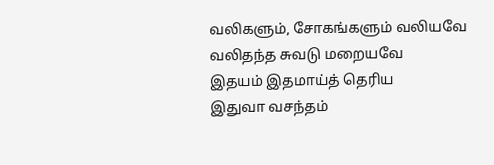வலிகளும், சோகங்களும் வலியவே
வலிதந்த சுவடு மறையவே
இதயம் இதமாய்த் தெரிய
இதுவா வசந்தம்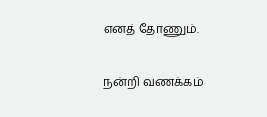எனத் தோணும்.

நன்றி வணக்கம்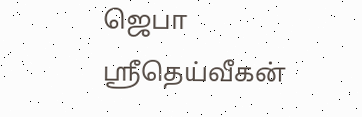ஜெபா ஸ்ரீதெய்வீகன்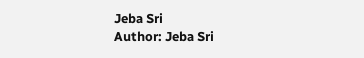Jeba Sri
Author: Jeba Sri